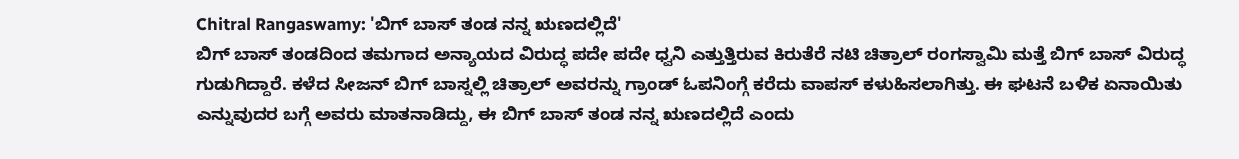Chitral Rangaswamy: 'ಬಿಗ್ ಬಾಸ್ ತಂಡ ನನ್ನ ಋಣದಲ್ಲಿದೆ'
ಬಿಗ್ ಬಾಸ್ ತಂಡದಿಂದ ತಮಗಾದ ಅನ್ಯಾಯದ ವಿರುದ್ಧ ಪದೇ ಪದೇ ಧ್ವನಿ ಎತ್ತುತ್ತಿರುವ ಕಿರುತೆರೆ ನಟಿ ಚಿತ್ರಾಲ್ ರಂಗಸ್ವಾಮಿ ಮತ್ತೆ ಬಿಗ್ ಬಾಸ್ ವಿರುದ್ಧ ಗುಡುಗಿದ್ದಾರೆ. ಕಳೆದ ಸೀಜನ್ ಬಿಗ್ ಬಾಸ್ನಲ್ಲಿ ಚಿತ್ರಾಲ್ ಅವರನ್ನು ಗ್ರಾಂಡ್ ಓಪನಿಂಗ್ಗೆ ಕರೆದು ವಾಪಸ್ ಕಳುಹಿಸಲಾಗಿತ್ತು. ಈ ಘಟನೆ ಬಳಿಕ ಏನಾಯಿತು ಎನ್ನುವುದರ ಬಗ್ಗೆ ಅವರು ಮಾತನಾಡಿದ್ದು, ಈ ಬಿಗ್ ಬಾಸ್ ತಂಡ ನನ್ನ ಋಣದಲ್ಲಿದೆ ಎಂದು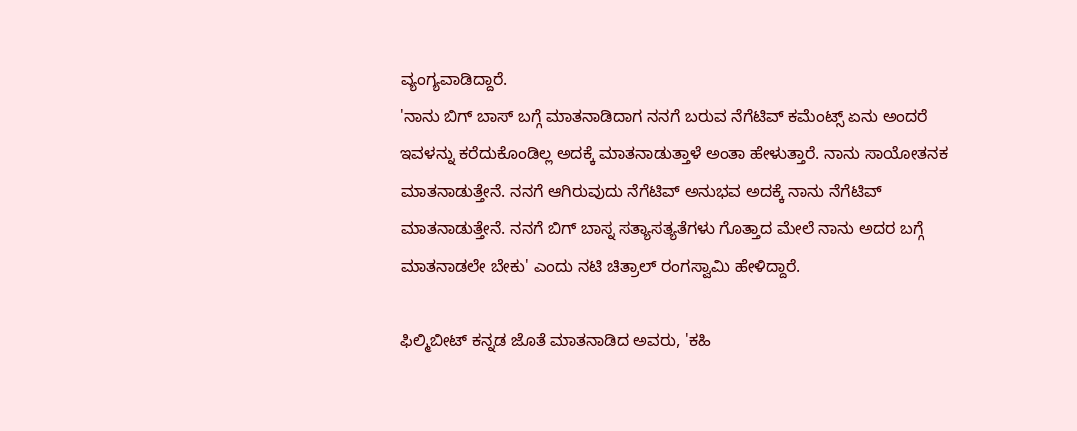ವ್ಯಂಗ್ಯವಾಡಿದ್ದಾರೆ.
'ನಾನು ಬಿಗ್ ಬಾಸ್ ಬಗ್ಗೆ ಮಾತನಾಡಿದಾಗ ನನಗೆ ಬರುವ ನೆಗೆಟಿವ್ ಕಮೆಂಟ್ಸ್ ಏನು ಅಂದರೆ ಇವಳನ್ನು ಕರೆದುಕೊಂಡಿಲ್ಲ ಅದಕ್ಕೆ ಮಾತನಾಡುತ್ತಾಳೆ ಅಂತಾ ಹೇಳುತ್ತಾರೆ. ನಾನು ಸಾಯೋತನಕ ಮಾತನಾಡುತ್ತೇನೆ. ನನಗೆ ಆಗಿರುವುದು ನೆಗೆಟಿವ್ ಅನುಭವ ಅದಕ್ಕೆ ನಾನು ನೆಗೆಟಿವ್ ಮಾತನಾಡುತ್ತೇನೆ. ನನಗೆ ಬಿಗ್ ಬಾಸ್ನ ಸತ್ಯಾಸತ್ಯತೆಗಳು ಗೊತ್ತಾದ ಮೇಲೆ ನಾನು ಅದರ ಬಗ್ಗೆ ಮಾತನಾಡಲೇ ಬೇಕು' ಎಂದು ನಟಿ ಚಿತ್ರಾಲ್ ರಂಗಸ್ವಾಮಿ ಹೇಳಿದ್ದಾರೆ.

ಫಿಲ್ಮಿಬೀಟ್ ಕನ್ನಡ ಜೊತೆ ಮಾತನಾಡಿದ ಅವರು, 'ಕಹಿ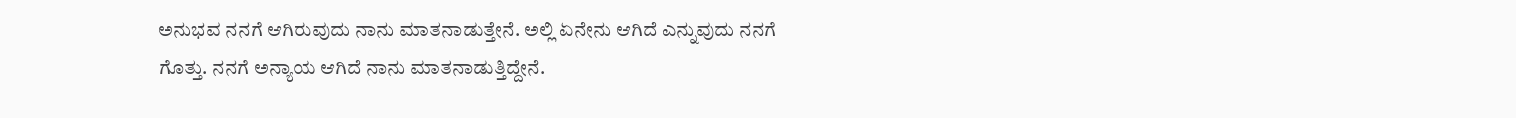ಅನುಭವ ನನಗೆ ಆಗಿರುವುದು ನಾನು ಮಾತನಾಡುತ್ತೇನೆ. ಅಲ್ಲಿ ಏನೇನು ಆಗಿದೆ ಎನ್ನುವುದು ನನಗೆ ಗೊತ್ತು. ನನಗೆ ಅನ್ಯಾಯ ಆಗಿದೆ ನಾನು ಮಾತನಾಡುತ್ತಿದ್ದೇನೆ.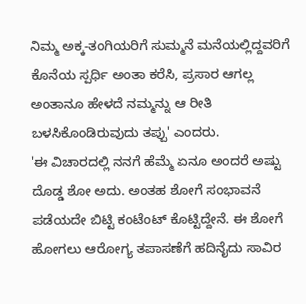ನಿಮ್ಮ ಅಕ್ಕ-ತಂಗಿಯರಿಗೆ ಸುಮ್ಮನೆ ಮನೆಯಲ್ಲಿದ್ದವರಿಗೆ ಕೊನೆಯ ಸ್ಪರ್ಧಿ ಅಂತಾ ಕರೆಸಿ, ಪ್ರಸಾರ ಆಗಲ್ಲ ಅಂತಾನೂ ಹೇಳದೆ ನಮ್ಮನ್ನು ಆ ರೀತಿ ಬಳಸಿಕೊಂಡಿರುವುದು ತಪ್ಪು' ಎಂದರು.
'ಈ ವಿಚಾರದಲ್ಲಿ ನನಗೆ ಹೆಮ್ಮೆ ಏನೂ ಅಂದರೆ ಅಷ್ಟು ದೊಡ್ಡ ಶೋ ಅದು. ಅಂತಹ ಶೋಗೆ ಸಂಭಾವನೆ ಪಡೆಯದೇ ಬಿಟ್ಟಿ ಕಂಟೆಂಟ್ ಕೊಟ್ಟಿದ್ದೇನೆ. ಈ ಶೋಗೆ ಹೋಗಲು ಆರೋಗ್ಯ ತಪಾಸಣೆಗೆ ಹದಿನೈದು ಸಾವಿರ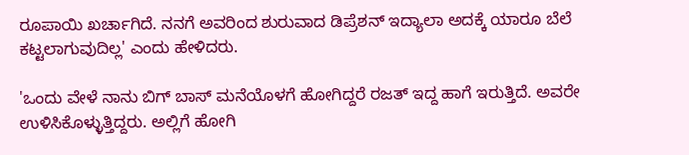ರೂಪಾಯಿ ಖರ್ಚಾಗಿದೆ. ನನಗೆ ಅವರಿಂದ ಶುರುವಾದ ಡಿಪ್ರೆಶನ್ ಇದ್ಯಾಲಾ ಅದಕ್ಕೆ ಯಾರೂ ಬೆಲೆ ಕಟ್ಟಲಾಗುವುದಿಲ್ಲ' ಎಂದು ಹೇಳಿದರು.

'ಒಂದು ವೇಳೆ ನಾನು ಬಿಗ್ ಬಾಸ್ ಮನೆಯೊಳಗೆ ಹೋಗಿದ್ದರೆ ರಜತ್ ಇದ್ದ ಹಾಗೆ ಇರುತ್ತಿದೆ. ಅವರೇ ಉಳಿಸಿಕೊಳ್ಳುತ್ತಿದ್ದರು. ಅಲ್ಲಿಗೆ ಹೋಗಿ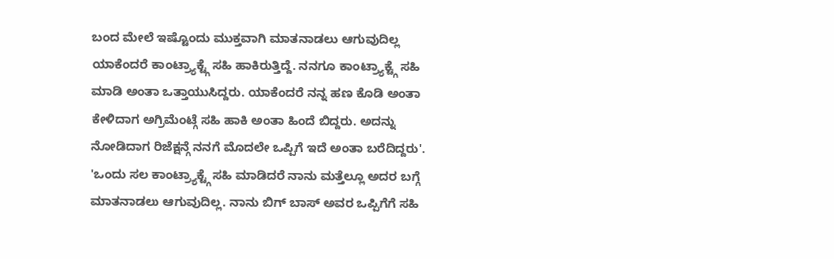ಬಂದ ಮೇಲೆ ಇಷ್ಟೊಂದು ಮುಕ್ತವಾಗಿ ಮಾತನಾಡಲು ಆಗುವುದಿಲ್ಲ ಯಾಕೆಂದರೆ ಕಾಂಟ್ರ್ಯಾಕ್ಟ್ಗೆ ಸಹಿ ಹಾಕಿರುತ್ತಿದ್ದೆ. ನನಗೂ ಕಾಂಟ್ರ್ಯಾಕ್ಟ್ಗೆ ಸಹಿ ಮಾಡಿ ಅಂತಾ ಒತ್ತಾಯುಸಿದ್ದರು. ಯಾಕೆಂದರೆ ನನ್ನ ಹಣ ಕೊಡಿ ಅಂತಾ ಕೇಳಿದಾಗ ಅಗ್ರಿಮೆಂಟ್ಗೆ ಸಹಿ ಹಾಕಿ ಅಂತಾ ಹಿಂದೆ ಬಿದ್ದರು. ಅದನ್ನು ನೋಡಿದಾಗ ರಿಜೆಕ್ಷನ್ಗೆ ನನಗೆ ಮೊದಲೇ ಒಪ್ಪಿಗೆ ಇದೆ ಅಂತಾ ಬರೆದಿದ್ದರು'.
'ಒಂದು ಸಲ ಕಾಂಟ್ರ್ಯಾಕ್ಟ್ಗೆ ಸಹಿ ಮಾಡಿದರೆ ನಾನು ಮತ್ತೆಲ್ಲೂ ಅದರ ಬಗ್ಗೆ ಮಾತನಾಡಲು ಆಗುವುದಿಲ್ಲ. ನಾನು ಬಿಗ್ ಬಾಸ್ ಅವರ ಒಪ್ಪಿಗೆಗೆ ಸಹಿ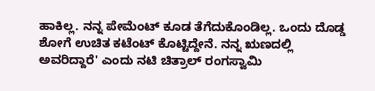ಹಾಕಿಲ್ಲ. ನನ್ನ ಪೇಮೆಂಟ್ ಕೂಡ ತೆಗೆದುಕೊಂಡಿಲ್ಲ. ಒಂದು ದೊಡ್ಡ ಶೋಗೆ ಉಚಿತ ಕಟೆಂಟ್ ಕೊಟ್ಟಿದ್ದೇನೆ. ನನ್ನ ಋಣದಲ್ಲಿ ಅವರಿದ್ದಾರೆ' ಎಂದು ನಟಿ ಚಿತ್ರಾಲ್ ರಂಗಸ್ವಾಮಿ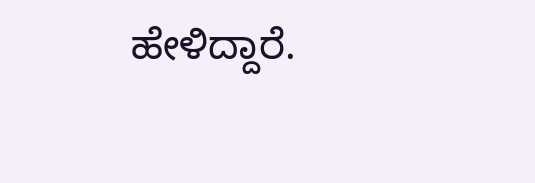ಹೇಳಿದ್ದಾರೆ.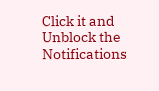Click it and Unblock the Notifications